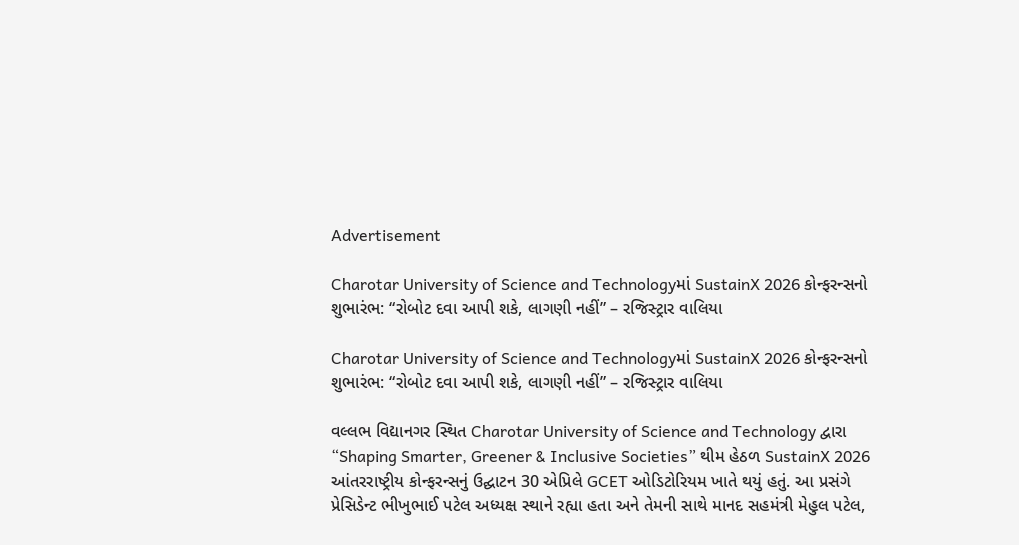Advertisement

Charotar University of Science and Technologyમાં SustainX 2026 કોન્ફરન્સનો શુભારંભ: “રોબોટ દવા આપી શકે, લાગણી નહીં” – રજિસ્ટ્રાર વાલિયા

Charotar University of Science and Technologyમાં SustainX 2026 કોન્ફરન્સનો શુભારંભ: “રોબોટ દવા આપી શકે, લાગણી નહીં” – રજિસ્ટ્રાર વાલિયા

વલ્લભ વિદ્યાનગર સ્થિત Charotar University of Science and Technology દ્વારા “Shaping Smarter, Greener & Inclusive Societies” થીમ હેઠળ SustainX 2026 આંતરરાષ્ટ્રીય કોન્ફરન્સનું ઉદ્ઘાટન 30 એપ્રિલે GCET ઓડિટોરિયમ ખાતે થયું હતું. આ પ્રસંગે પ્રેસિડેન્ટ ભીખુભાઈ પટેલ અધ્યક્ષ સ્થાને રહ્યા હતા અને તેમની સાથે માનદ સહમંત્રી મેહુલ પટેલ,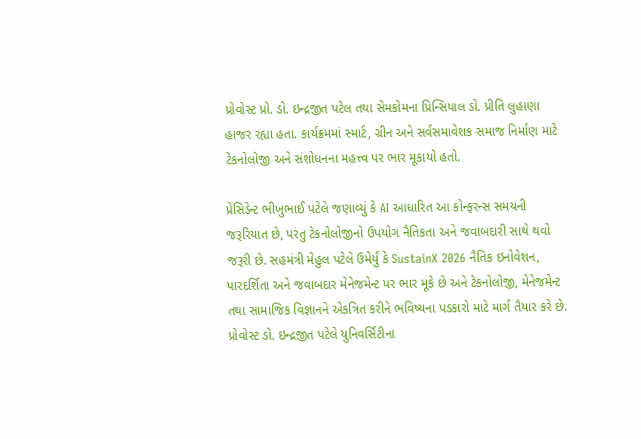પ્રોવોસ્ટ પ્રો. ડો. ઇન્દ્રજીત પટેલ તથા સેમકોમના પ્રિન્સિપાલ ડો. પ્રીતિ લુહાણા હાજર રહ્યા હતા. કાર્યક્રમમાં સ્માર્ટ, ગ્રીન અને સર્વસમાવેશક સમાજ નિર્માણ માટે ટેકનોલોજી અને સંશોધનના મહત્ત્વ પર ભાર મૂકાયો હતો.

પ્રેસિડેન્ટ ભીખુભાઈ પટેલે જણાવ્યું કે AI આધારિત આ કોન્ફરન્સ સમયની જરૂરિયાત છે, પરંતુ ટેકનોલોજીનો ઉપયોગ નૈતિકતા અને જવાબદારી સાથે થવો જરૂરી છે. સહમંત્રી મેહુલ પટેલે ઉમેર્યું કે SustainX 2026 નૈતિક ઇનોવેશન, પારદર્શિતા અને જવાબદાર મેનેજમેન્ટ પર ભાર મૂકે છે અને ટેકનોલોજી, મેનેજમેન્ટ તથા સામાજિક વિજ્ઞાનને એકત્રિત કરીને ભવિષ્યના પડકારો માટે માર્ગ તૈયાર કરે છે. પ્રોવોસ્ટ ડો. ઇન્દ્રજીત પટેલે યુનિવર્સિટીના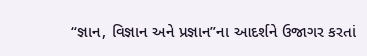“જ્ઞાન, વિજ્ઞાન અને પ્રજ્ઞાન”ના આદર્શને ઉજાગર કરતાં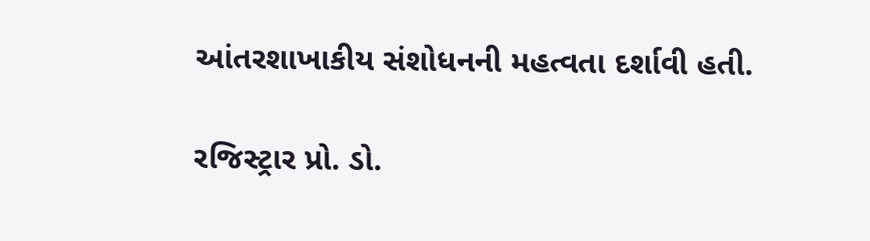આંતરશાખાકીય સંશોધનની મહત્વતા દર્શાવી હતી.

રજિસ્ટ્રાર પ્રો. ડો.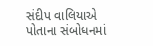સંદીપ વાલિયાએ પોતાના સંબોધનમાં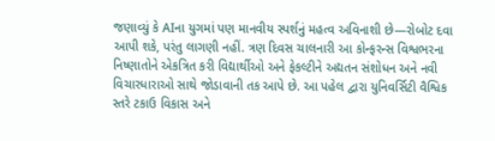જણાવ્યું કે AIના યુગમાં પણ માનવીય સ્પર્શનું મહત્વ અવિનાશી છે—રોબોટ દવા આપી શકે, પરંતુ લાગણી નહીં. ત્રણ દિવસ ચાલનારી આ કોન્ફરન્સ વિશ્વભરના નિષ્ણાતોને એકત્રિત કરી વિદ્યાર્થીઓ અને ફેકલ્ટીને અદ્યતન સંશોધન અને નવી વિચારધારાઓ સાથે જોડાવાની તક આપે છે. આ પહેલ દ્વારા યુનિવર્સિટી વૈશ્વિક સ્તરે ટકાઉ વિકાસ અને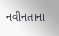નવીનતાના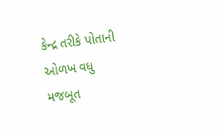કેન્દ્ર તરીકે પોતાની ઓળખ વધુ મજબૂત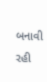બનાવી રહી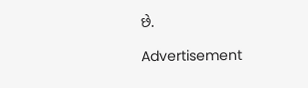છે.

Advertisement